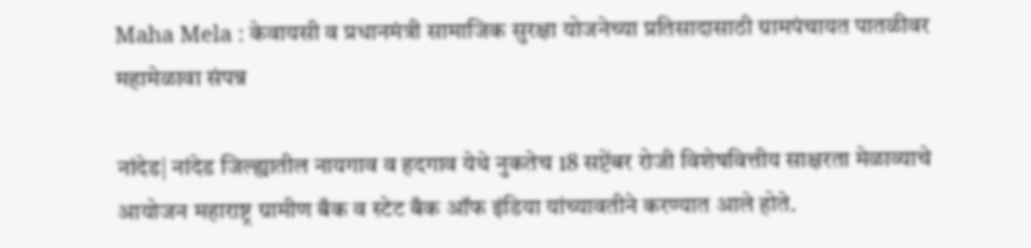Maha Mela : केवायसी व प्रधानमंत्री सामाजिक सुरक्षा योजनेच्या प्रतिसादासाठी ग्रामपंचायत पातळीवर महामेळावा संपन्न

नांदेड| नांदेड जिल्ह्यातील नायगाव व हदगाव येथे नुकतेच 18 सप्टेंबर रोजी विशेषवित्तीय साक्षरता मेळाव्याचे आयोजन महाराष्ट्र ग्रामीण बँक व स्टेट बँक ऑफ इंडिया यांच्यावतीने करण्यात आले होते.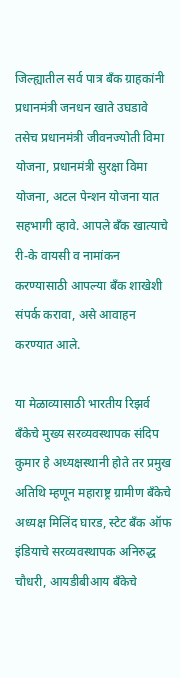जिल्ह्यातील सर्व पात्र बँक ग्राहकांनी प्रधानमंत्री जनधन खाते उघडावे तसेच प्रधानमंत्री जीवनज्योती विमा योजना, प्रधानमंत्री सुरक्षा विमा योजना, अटल पेन्शन योजना यात सहभागी व्हावे. आपले बँक खात्याचे री-के वायसी व नामांकन करण्यासाठी आपल्या बँक शाखेशी संपर्क करावा, असे आवाहन करण्यात आले.

या मेळाव्यासाठी भारतीय रिझर्व बँकेचे मुख्य सरव्यवस्थापक संदिप कुमार हे अध्यक्षस्थानी होते तर प्रमुख अतिथि म्हणून महाराष्ट्र ग्रामीण बँकेचे अध्यक्ष मिलिंद घारड, स्टेट बँक ऑफ इंडियाचे सरव्यवस्थापक अनिरुद्ध चौधरी, आयडीबीआय बँकेचे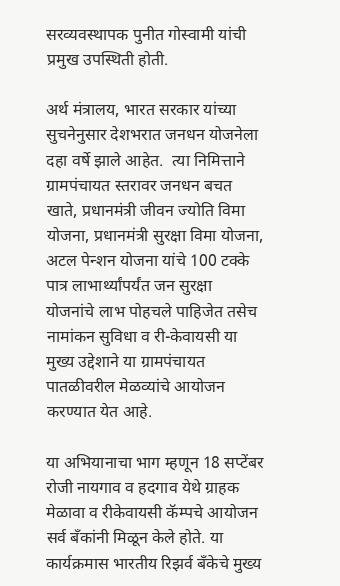सरव्यवस्थापक पुनीत गोस्वामी यांची प्रमुख उपस्थिती होती.

अर्थ मंत्रालय, भारत सरकार यांच्या सुचनेनुसार देशभरात जनधन योजनेला दहा वर्षे झाले आहेत.  त्या निमित्ताने ग्रामपंचायत स्तरावर जनधन बचत खाते, प्रधानमंत्री जीवन ज्योति विमा योजना, प्रधानमंत्री सुरक्षा विमा योजना, अटल पेन्शन योजना यांचे 100 टक्के पात्र लाभार्थ्यांपर्यंत जन सुरक्षा योजनांचे लाभ पोहचले पाहिजेत तसेच नामांकन सुविधा व री-केवायसी या मुख्य उद्देशाने या ग्रामपंचायत पातळीवरील मेळव्यांचे आयोजन करण्यात येत आहे.

या अभियानाचा भाग म्हणून 18 सप्टेंबर रोजी नायगाव व हदगाव येथे ग्राहक मेळावा व रीकेवायसी कॅम्पचे आयोजन सर्व बँकांनी मिळून केले होते. या कार्यक्रमास भारतीय रिझर्व बँकेचे मुख्य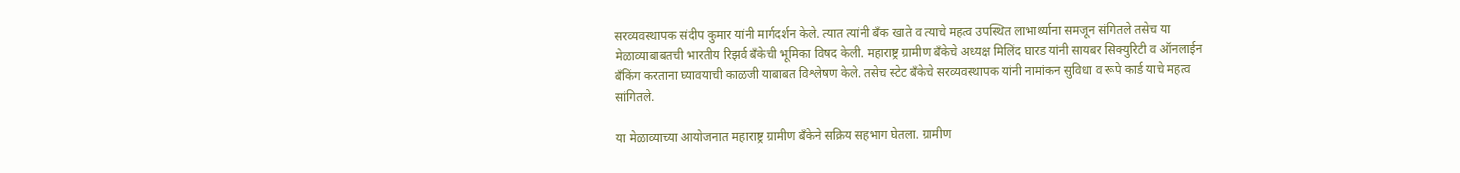सरव्यवस्थापक संदीप कुमार यांनी मार्गदर्शन केले. त्यात त्यांनी बँक खाते व त्याचे महत्व उपस्थित लाभार्थ्याना समजून संगितले तसेच या मेळाव्याबाबतची भारतीय रिझर्व बँकेची भूमिका विषद केली. महाराष्ट्र ग्रामीण बँकेचे अध्यक्ष मिलिंद घारड यांनी सायबर सिक्युरिटी व ऑनलाईन बँकिंग करताना घ्यावयाची काळजी याबाबत विश्लेषण केले. तसेच स्टेट बँकेचे सरव्यवस्थापक यांनी नामांकन सुविधा व रूपे कार्ड याचे महत्व सांगितले.

या मेळाव्याच्या आयोजनात महाराष्ट्र ग्रामीण बँकेने सक्रिय सहभाग घेतला. ग्रामीण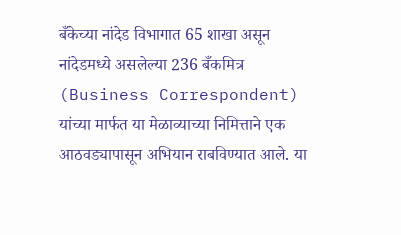बँकेच्या नांदेड विभागात 65 शाखा असून नांदेडमध्ये असलेल्या 236 बँकमित्र (Business Correspondent) यांच्या मार्फत या मेळाव्याच्या निमित्ताने एक आठवड्यापासून अभियान राबविण्यात आले. या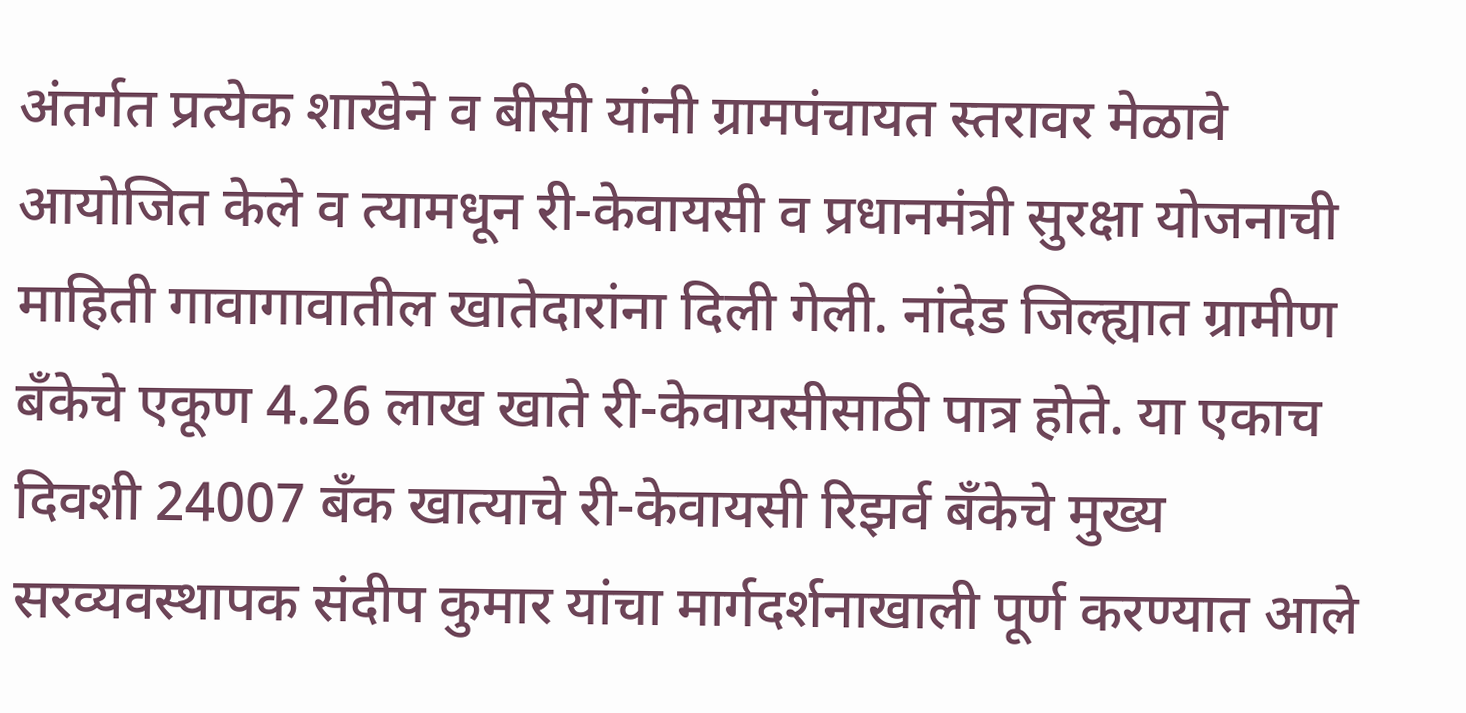अंतर्गत प्रत्येक शाखेने व बीसी यांनी ग्रामपंचायत स्तरावर मेळावे आयोजित केले व त्यामधून री-केवायसी व प्रधानमंत्री सुरक्षा योजनाची माहिती गावागावातील खातेदारांना दिली गेली. नांदेड जिल्ह्यात ग्रामीण बँकेचे एकूण 4.26 लाख खाते री-केवायसीसाठी पात्र होते. या एकाच दिवशी 24007 बँक खात्याचे री-केवायसी रिझर्व बँकेचे मुख्य सरव्यवस्थापक संदीप कुमार यांचा मार्गदर्शनाखाली पूर्ण करण्यात आले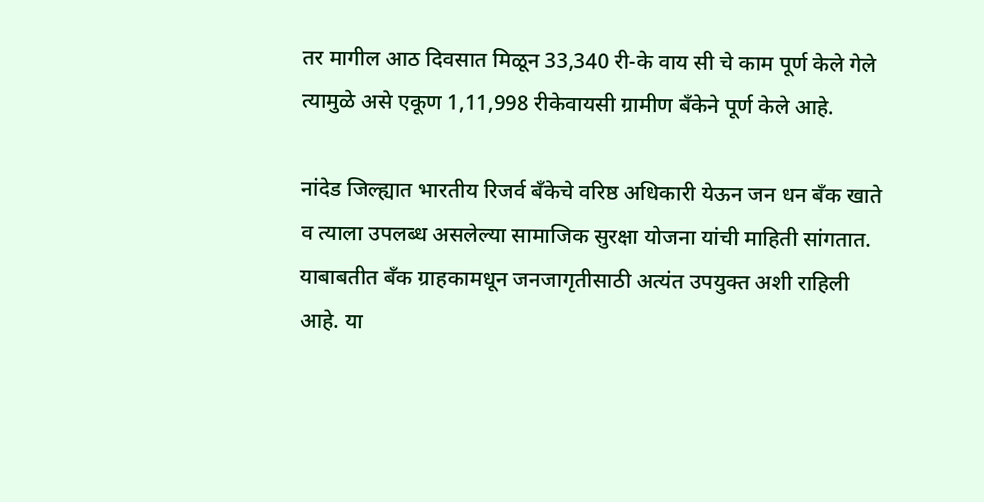तर मागील आठ दिवसात मिळून 33,340 री-के वाय सी चे काम पूर्ण केले गेले त्यामुळे असे एकूण 1,11,998 रीकेवायसी ग्रामीण बँकेने पूर्ण केले आहे.

नांदेड जिल्ह्यात भारतीय रिजर्व बँकेचे वरिष्ठ अधिकारी येऊन जन धन बँक खाते व त्याला उपलब्ध असलेल्या सामाजिक सुरक्षा योजना यांची माहिती सांगतात. याबाबतीत बँक ग्राहकामधून जनजागृतीसाठी अत्यंत उपयुक्त अशी राहिली आहे. या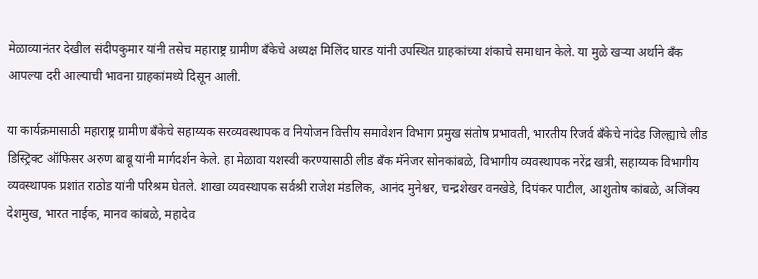मेळाव्यानंतर देखील संदीपकुमार यांनी तसेच महाराष्ट्र ग्रामीण बँकेचे अध्यक्ष मिलिंद घारड यांनी उपस्थित ग्राहकांच्या शंकाचे समाधान केले. या मुळे खऱ्या अर्थाने बँक आपल्या दरी आल्याची भावना ग्राहकांमध्ये दिसून आली.

या कार्यक्रमासाठी महाराष्ट्र ग्रामीण बँकेचे सहाय्यक सरव्यवस्थापक व नियोजन वित्तीय समावेशन विभाग प्रमुख संतोष प्रभावती, भारतीय रिजर्व बँकेचे नांदेड जिल्ह्याचे लीड डिस्ट्रिक्ट ऑफिसर अरुण बाबू यांनी मार्गदर्शन केले. हा मेळावा यशस्वी करण्यासाठी लीड बँक मॅनेजर सोनकांबळे, विभागीय व्यवस्थापक नरेंद्र खत्री, सहाय्यक विभागीय व्यवस्थापक प्रशांत राठोड यांनी परिश्रम घेतले. शाखा व्यवस्थापक सर्वश्री राजेश मंडलिक, आनंद मुनेश्वर, चन्द्रशेखर वनखेडे, दिपंकर पाटील, आशुतोष कांबळे, अजिंक्य देशमुख, भारत नाईक, मानव कांबळे, महादेव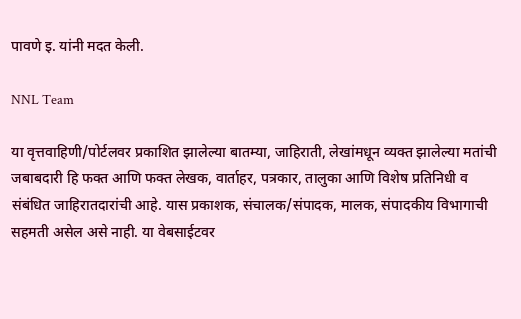पावणे इ. यांनी मदत केली.

NNL Team

या वृत्तवाहिणी/पोर्टलवर प्रकाशित झालेल्या बातम्या, जाहिराती, लेखांमधून व्यक्त झालेल्या मतांची जबाबदारी हि फक्त आणि फक्त लेखक, वार्ताहर, पत्रकार, तालुका आणि विशेष प्रतिनिधी व संबंधित जाहिरातदारांची आहे. यास प्रकाशक, संचालक/संपादक, मालक, संपादकीय विभागाची सहमती असेल असे नाही. या वेबसाईटवर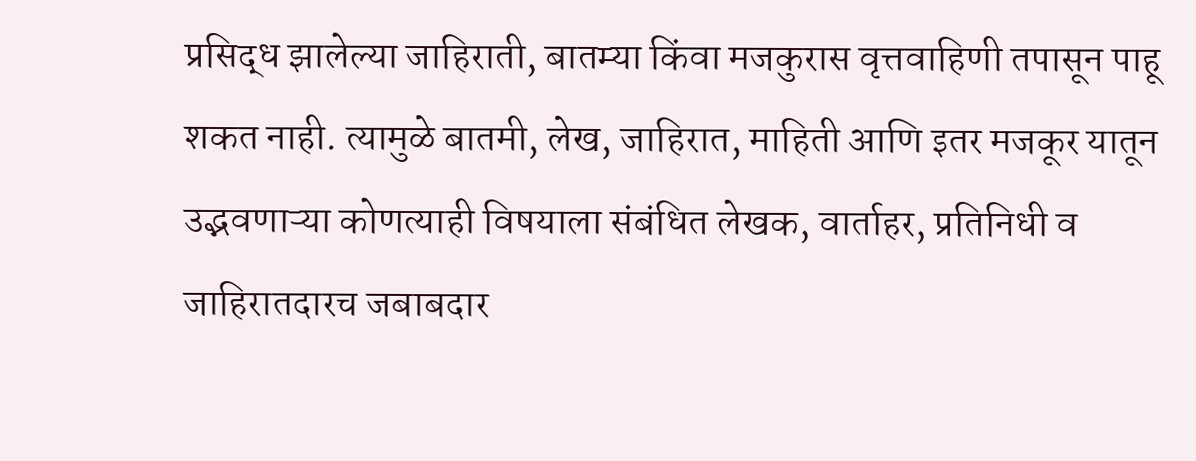प्रसिद्ध झालेल्या जाहिराती, बातम्या किंवा मजकुरास वृत्तवाहिणी तपासून पाहू शकत नाही. त्यामुळे बातमी, लेख, जाहिरात, माहिती आणि इतर मजकूर यातून उद्भवणाऱ्या कोणत्याही विषयाला संबंधित लेखक, वार्ताहर, प्रतिनिधी व जाहिरातदारच जबाबदार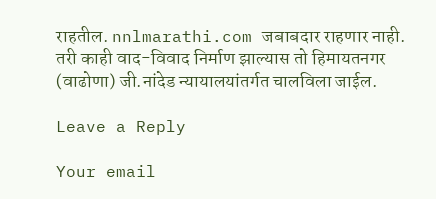राहतील. nnlmarathi.com जबाबदार राहणार नाही. तरी काही वाद-विवाद निर्माण झाल्यास तो हिमायतनगर (वाढोणा) जी.नांदेड न्यायालयांतर्गत चालविला जाईल.

Leave a Reply

Your email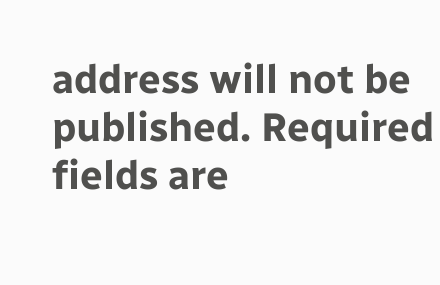address will not be published. Required fields are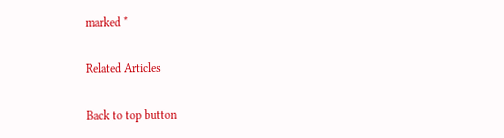marked *

Related Articles

Back to top button